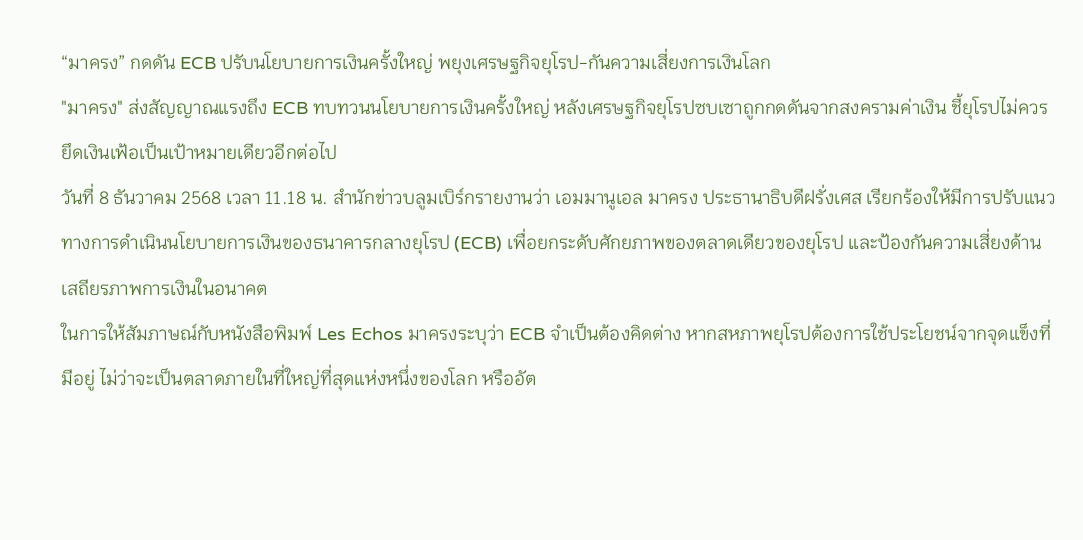“มาครง” กดดัน ECB ปรับนโยบายการเงินครั้งใหญ่ พยุงเศรษฐกิจยุโรป-กันความเสี่ยงการเงินโลก
"มาครง" ส่งสัญญาณแรงถึง ECB ทบทวนนโยบายการเงินครั้งใหญ่ หลังเศรษฐกิจยุโรปซบเซาถูกกดดันจากสงครามค่าเงิน ชี้ยุโรปไม่ควรยึดเงินเฟ้อเป็นเป้าหมายเดียวอีกต่อไป
วันที่ 8 ธันวาคม 2568 เวลา 11.18 น. สำนักข่าวบลูมเบิร์กรายงานว่า เอมมานูเอล มาครง ประธานาธิบดีฝรั่งเศส เรียกร้องให้มีการปรับแนวทางการดำเนินนโยบายการเงินของธนาคารกลางยุโรป (ECB) เพื่อยกระดับศักยภาพของตลาดเดียวของยุโรป และป้องกันความเสี่ยงด้านเสถียรภาพการเงินในอนาคต
ในการให้สัมภาษณ์กับหนังสือพิมพ์ Les Echos มาครงระบุว่า ECB จำเป็นต้องคิดต่าง หากสหภาพยุโรปต้องการใช้ประโยชน์จากจุดแข็งที่มีอยู่ ไม่ว่าจะเป็นตลาดภายในที่ใหญ่ที่สุดแห่งหนึ่งของโลก หรืออัต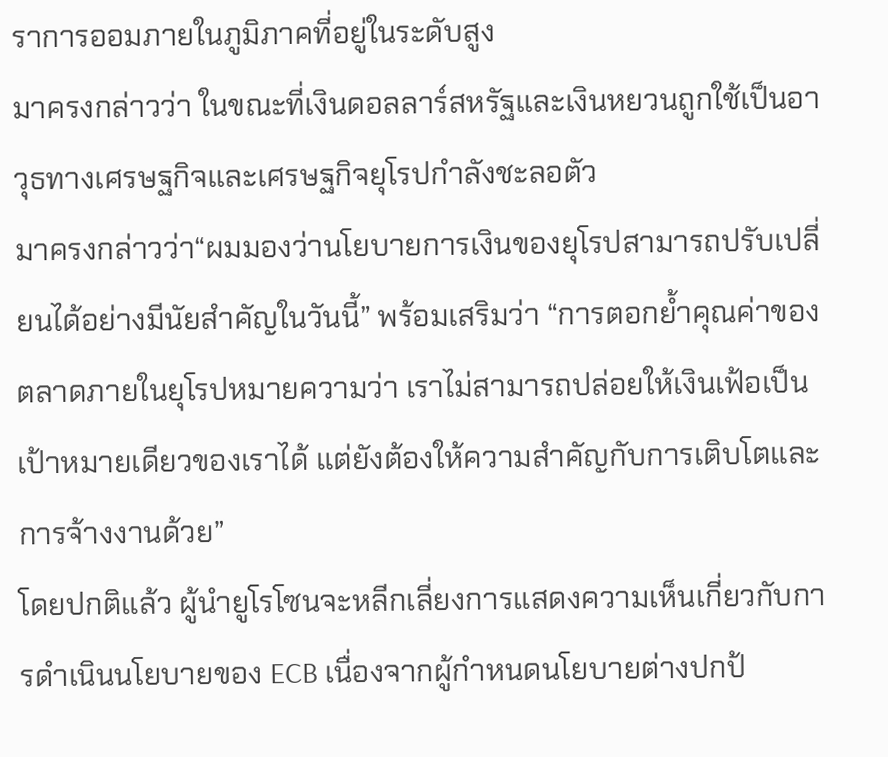ราการออมภายในภูมิภาคที่อยู่ในระดับสูง
มาครงกล่าวว่า ในขณะที่เงินดอลลาร์สหรัฐและเงินหยวนถูกใช้เป็นอาวุธทางเศรษฐกิจและเศรษฐกิจยุโรปกำลังชะลอตัว
มาครงกล่าวว่า“ผมมองว่านโยบายการเงินของยุโรปสามารถปรับเปลี่ยนได้อย่างมีนัยสำคัญในวันนี้” พร้อมเสริมว่า “การตอกย้ำคุณค่าของตลาดภายในยุโรปหมายความว่า เราไม่สามารถปล่อยให้เงินเฟ้อเป็นเป้าหมายเดียวของเราได้ แต่ยังต้องให้ความสำคัญกับการเติบโตและการจ้างงานด้วย”
โดยปกติแล้ว ผู้นำยูโรโซนจะหลีกเลี่ยงการแสดงความเห็นเกี่ยวกับการดำเนินนโยบายของ ECB เนื่องจากผู้กำหนดนโยบายต่างปกป้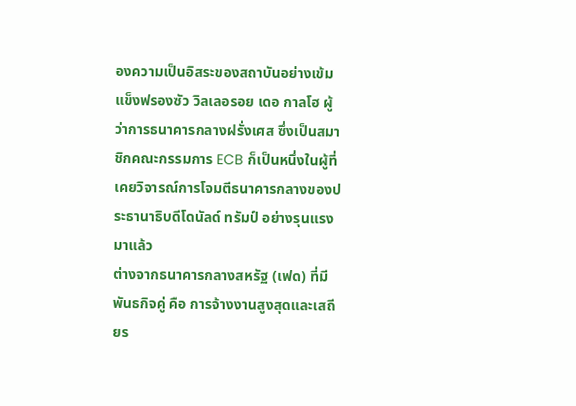องความเป็นอิสระของสถาบันอย่างเข้มแข็งฟรองซัว วิลเลอรอย เดอ กาลโฮ ผู้ว่าการธนาคารกลางฝรั่งเศส ซึ่งเป็นสมาชิกคณะกรรมการ ECB ก็เป็นหนึ่งในผู้ที่เคยวิจารณ์การโจมตีธนาคารกลางของประธานาธิบดีโดนัลด์ ทรัมป์ อย่างรุนแรงมาแล้ว
ต่างจากธนาคารกลางสหรัฐ (เฟด) ที่มีพันธกิจคู่ คือ การจ้างงานสูงสุดและเสถียร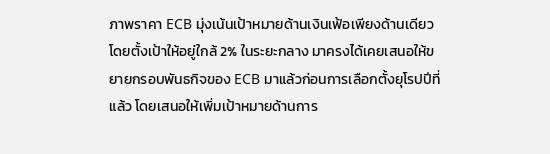ภาพราคา ECB มุ่งเน้นเป้าหมายด้านเงินเฟ้อเพียงด้านเดียว โดยตั้งเป้าให้อยู่ใกล้ 2% ในระยะกลาง มาครงได้เคยเสนอให้ขยายกรอบพันธกิจของ ECB มาแล้วก่อนการเลือกตั้งยุโรปปีที่แล้ว โดยเสนอให้เพิ่มเป้าหมายด้านการ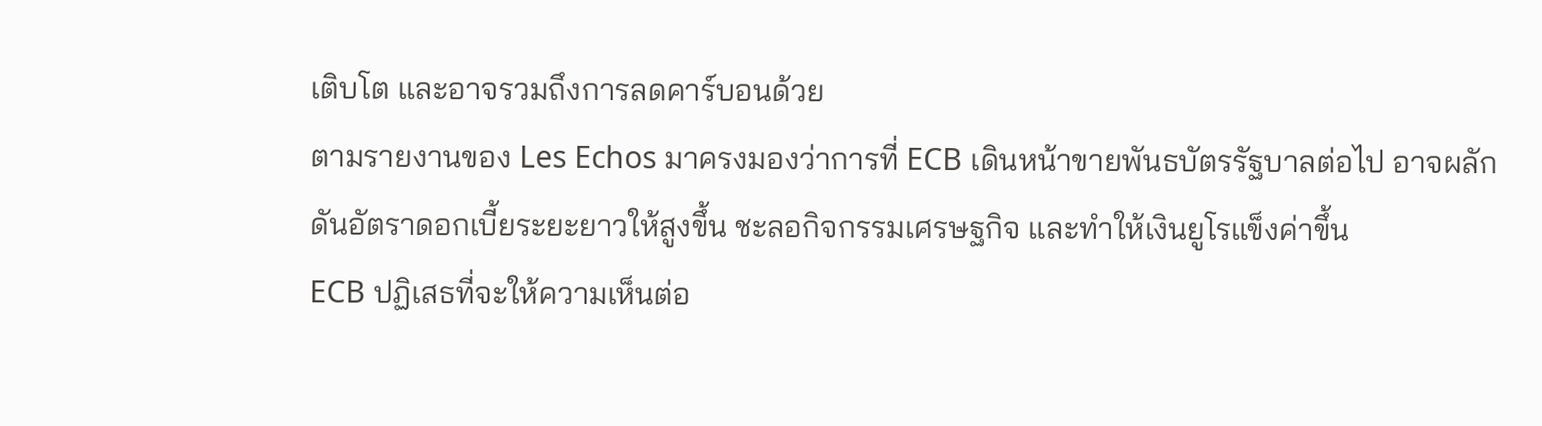เติบโต และอาจรวมถึงการลดคาร์บอนด้วย
ตามรายงานของ Les Echos มาครงมองว่าการที่ ECB เดินหน้าขายพันธบัตรรัฐบาลต่อไป อาจผลักดันอัตราดอกเบี้ยระยะยาวให้สูงขึ้น ชะลอกิจกรรมเศรษฐกิจ และทำให้เงินยูโรแข็งค่าขึ้น
ECB ปฏิเสธที่จะให้ความเห็นต่อ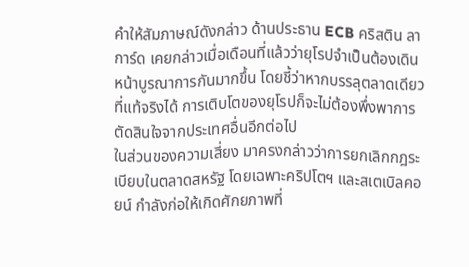คำให้สัมภาษณ์ดังกล่าว ด้านประธาน ECB คริสติน ลาการ์ด เคยกล่าวเมื่อเดือนที่แล้วว่ายุโรปจำเป็นต้องเดินหน้าบูรณาการกันมากขึ้น โดยชี้ว่าหากบรรลุตลาดเดียวที่แท้จริงได้ การเติบโตของยุโรปก็จะไม่ต้องพึ่งพาการตัดสินใจจากประเทศอื่นอีกต่อไป
ในส่วนของความเสี่ยง มาครงกล่าวว่าการยกเลิกกฎระเบียบในตลาดสหรัฐ โดยเฉพาะคริปโตฯ และสเตเบิลคอยน์ กำลังก่อให้เกิดศักยภาพที่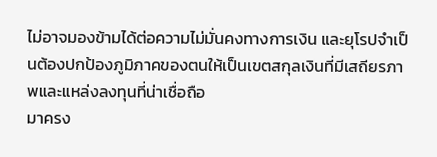ไม่อาจมองข้ามได้ต่อความไม่มั่นคงทางการเงิน และยุโรปจำเป็นต้องปกป้องภูมิภาคของตนให้เป็นเขตสกุลเงินที่มีเสถียรภาพและแหล่งลงทุนที่น่าเชื่อถือ
มาครง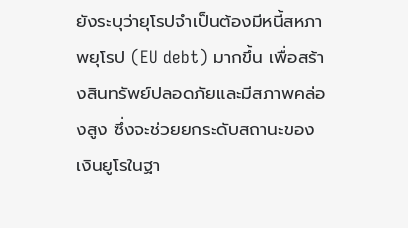ยังระบุว่ายุโรปจำเป็นต้องมีหนี้สหภาพยุโรป (EU debt) มากขึ้น เพื่อสร้างสินทรัพย์ปลอดภัยและมีสภาพคล่องสูง ซึ่งจะช่วยยกระดับสถานะของเงินยูโรในฐา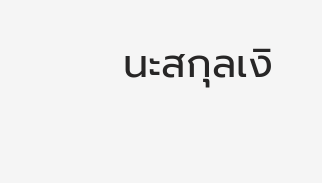นะสกุลเงิ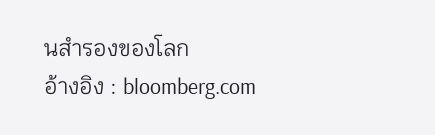นสำรองของโลก
อ้างอิง : bloomberg.com